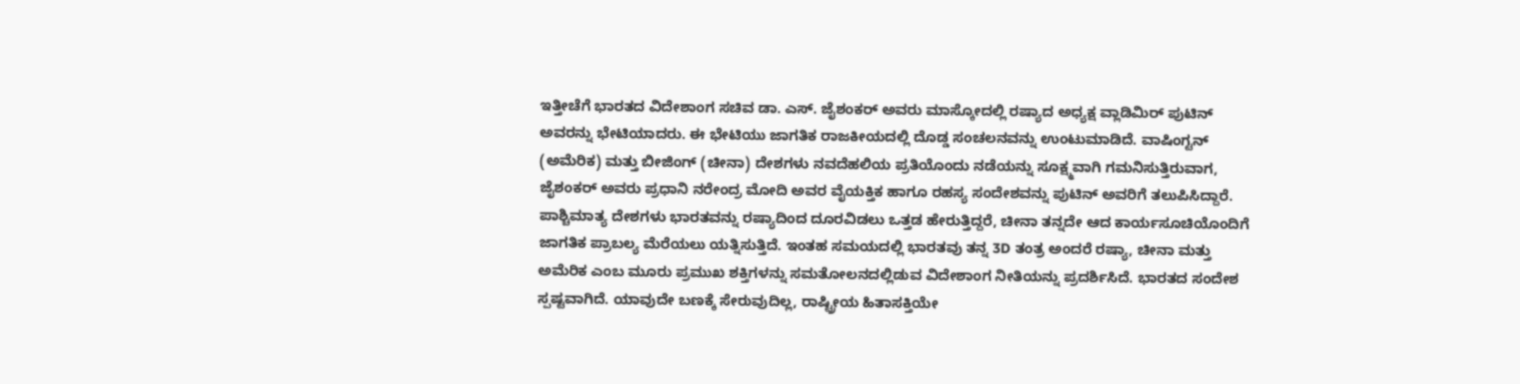ಇತ್ತೀಚೆಗೆ ಭಾರತದ ವಿದೇಶಾಂಗ ಸಚಿವ ಡಾ. ಎಸ್. ಜೈಶಂಕರ್ ಅವರು ಮಾಸ್ಕೋದಲ್ಲಿ ರಷ್ಯಾದ ಅಧ್ಯಕ್ಷ ವ್ಲಾಡಿಮಿರ್ ಪುಟಿನ್ ಅವರನ್ನು ಭೇಟಿಯಾದರು. ಈ ಭೇಟಿಯು ಜಾಗತಿಕ ರಾಜಕೀಯದಲ್ಲಿ ದೊಡ್ಡ ಸಂಚಲನವನ್ನು ಉಂಟುಮಾಡಿದೆ. ವಾಷಿಂಗ್ಟನ್ (ಅಮೆರಿಕ) ಮತ್ತು ಬೀಜಿಂಗ್ (ಚೀನಾ) ದೇಶಗಳು ನವದೆಹಲಿಯ ಪ್ರತಿಯೊಂದು ನಡೆಯನ್ನು ಸೂಕ್ಷ್ಮವಾಗಿ ಗಮನಿಸುತ್ತಿರುವಾಗ, ಜೈಶಂಕರ್ ಅವರು ಪ್ರಧಾನಿ ನರೇಂದ್ರ ಮೋದಿ ಅವರ ವೈಯಕ್ತಿಕ ಹಾಗೂ ರಹಸ್ಯ ಸಂದೇಶವನ್ನು ಪುಟಿನ್ ಅವರಿಗೆ ತಲುಪಿಸಿದ್ದಾರೆ.
ಪಾಶ್ಚಿಮಾತ್ಯ ದೇಶಗಳು ಭಾರತವನ್ನು ರಷ್ಯಾದಿಂದ ದೂರವಿಡಲು ಒತ್ತಡ ಹೇರುತ್ತಿದ್ದರೆ, ಚೀನಾ ತನ್ನದೇ ಆದ ಕಾರ್ಯಸೂಚಿಯೊಂದಿಗೆ ಜಾಗತಿಕ ಪ್ರಾಬಲ್ಯ ಮೆರೆಯಲು ಯತ್ನಿಸುತ್ತಿದೆ. ಇಂತಹ ಸಮಯದಲ್ಲಿ ಭಾರತವು ತನ್ನ 3D ತಂತ್ರ ಅಂದರೆ ರಷ್ಯಾ, ಚೀನಾ ಮತ್ತು ಅಮೆರಿಕ ಎಂಬ ಮೂರು ಪ್ರಮುಖ ಶಕ್ತಿಗಳನ್ನು ಸಮತೋಲನದಲ್ಲಿಡುವ ವಿದೇಶಾಂಗ ನೀತಿಯನ್ನು ಪ್ರದರ್ಶಿಸಿದೆ. ಭಾರತದ ಸಂದೇಶ ಸ್ಪಷ್ಟವಾಗಿದೆ. ಯಾವುದೇ ಬಣಕ್ಕೆ ಸೇರುವುದಿಲ್ಲ, ರಾಷ್ಟ್ರೀಯ ಹಿತಾಸಕ್ತಿಯೇ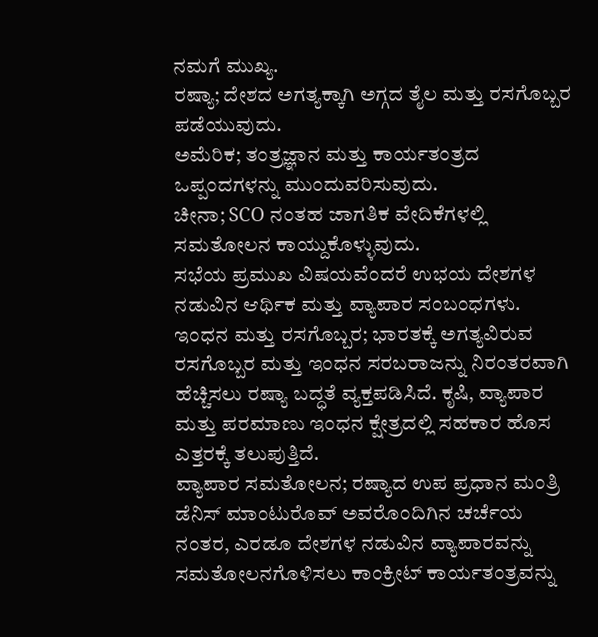ನಮಗೆ ಮುಖ್ಯ.
ರಷ್ಯಾ; ದೇಶದ ಅಗತ್ಯಕ್ಕಾಗಿ ಅಗ್ಗದ ತೈಲ ಮತ್ತು ರಸಗೊಬ್ಬರ ಪಡೆಯುವುದು.
ಅಮೆರಿಕ; ತಂತ್ರಜ್ಞಾನ ಮತ್ತು ಕಾರ್ಯತಂತ್ರದ ಒಪ್ಪಂದಗಳನ್ನು ಮುಂದುವರಿಸುವುದು.
ಚೀನಾ; SCO ನಂತಹ ಜಾಗತಿಕ ವೇದಿಕೆಗಳಲ್ಲಿ ಸಮತೋಲನ ಕಾಯ್ದುಕೊಳ್ಳುವುದು.
ಸಭೆಯ ಪ್ರಮುಖ ವಿಷಯವೆಂದರೆ ಉಭಯ ದೇಶಗಳ ನಡುವಿನ ಆರ್ಥಿಕ ಮತ್ತು ವ್ಯಾಪಾರ ಸಂಬಂಧಗಳು.
ಇಂಧನ ಮತ್ತು ರಸಗೊಬ್ಬರ; ಭಾರತಕ್ಕೆ ಅಗತ್ಯವಿರುವ ರಸಗೊಬ್ಬರ ಮತ್ತು ಇಂಧನ ಸರಬರಾಜನ್ನು ನಿರಂತರವಾಗಿ ಹೆಚ್ಚಿಸಲು ರಷ್ಯಾ ಬದ್ಧತೆ ವ್ಯಕ್ತಪಡಿಸಿದೆ. ಕೃಷಿ, ವ್ಯಾಪಾರ ಮತ್ತು ಪರಮಾಣು ಇಂಧನ ಕ್ಷೇತ್ರದಲ್ಲಿ ಸಹಕಾರ ಹೊಸ ಎತ್ತರಕ್ಕೆ ತಲುಪುತ್ತಿದೆ.
ವ್ಯಾಪಾರ ಸಮತೋಲನ; ರಷ್ಯಾದ ಉಪ ಪ್ರಧಾನ ಮಂತ್ರಿ ಡೆನಿಸ್ ಮಾಂಟುರೊವ್ ಅವರೊಂದಿಗಿನ ಚರ್ಚೆಯ ನಂತರ, ಎರಡೂ ದೇಶಗಳ ನಡುವಿನ ವ್ಯಾಪಾರವನ್ನು ಸಮತೋಲನಗೊಳಿಸಲು ಕಾಂಕ್ರೀಟ್ ಕಾರ್ಯತಂತ್ರವನ್ನು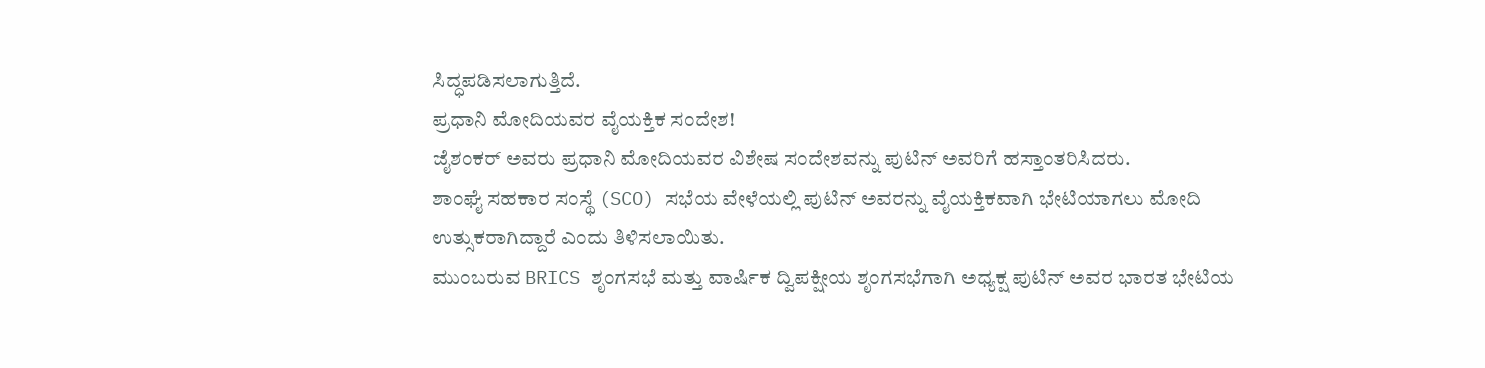ಸಿದ್ಧಪಡಿಸಲಾಗುತ್ತಿದೆ.
ಪ್ರಧಾನಿ ಮೋದಿಯವರ ವೈಯಕ್ತಿಕ ಸಂದೇಶ!
ಜೈಶಂಕರ್ ಅವರು ಪ್ರಧಾನಿ ಮೋದಿಯವರ ವಿಶೇಷ ಸಂದೇಶವನ್ನು ಪುಟಿನ್ ಅವರಿಗೆ ಹಸ್ತಾಂತರಿಸಿದರು.
ಶಾಂಘೈ ಸಹಕಾರ ಸಂಸ್ಥೆ (SCO) ಸಭೆಯ ವೇಳೆಯಲ್ಲಿ ಪುಟಿನ್ ಅವರನ್ನು ವೈಯಕ್ತಿಕವಾಗಿ ಭೇಟಿಯಾಗಲು ಮೋದಿ ಉತ್ಸುಕರಾಗಿದ್ದಾರೆ ಎಂದು ತಿಳಿಸಲಾಯಿತು.
ಮುಂಬರುವ BRICS ಶೃಂಗಸಭೆ ಮತ್ತು ವಾರ್ಷಿಕ ದ್ವಿಪಕ್ಷೀಯ ಶೃಂಗಸಭೆಗಾಗಿ ಅಧ್ಯಕ್ಷ ಪುಟಿನ್ ಅವರ ಭಾರತ ಭೇಟಿಯ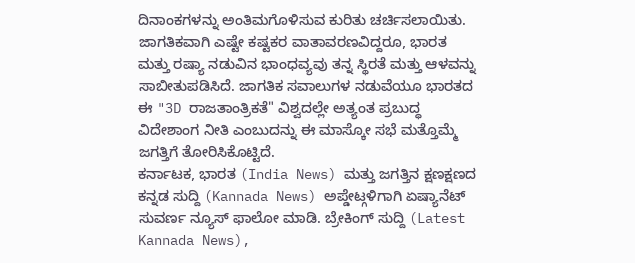ದಿನಾಂಕಗಳನ್ನು ಅಂತಿಮಗೊಳಿಸುವ ಕುರಿತು ಚರ್ಚಿಸಲಾಯಿತು.
ಜಾಗತಿಕವಾಗಿ ಎಷ್ಟೇ ಕಷ್ಟಕರ ವಾತಾವರಣವಿದ್ದರೂ, ಭಾರತ ಮತ್ತು ರಷ್ಯಾ ನಡುವಿನ ಭಾಂಧವ್ಯವು ತನ್ನ ಸ್ಥಿರತೆ ಮತ್ತು ಆಳವನ್ನು ಸಾಬೀತುಪಡಿಸಿದೆ. ಜಾಗತಿಕ ಸವಾಲುಗಳ ನಡುವೆಯೂ ಭಾರತದ ಈ "3D ರಾಜತಾಂತ್ರಿಕತೆ" ವಿಶ್ವದಲ್ಲೇ ಅತ್ಯಂತ ಪ್ರಬುದ್ಧ ವಿದೇಶಾಂಗ ನೀತಿ ಎಂಬುದನ್ನು ಈ ಮಾಸ್ಕೋ ಸಭೆ ಮತ್ತೊಮ್ಮೆ ಜಗತ್ತಿಗೆ ತೋರಿಸಿಕೊಟ್ಟಿದೆ.
ಕರ್ನಾಟಕ, ಭಾರತ (India News) ಮತ್ತು ಜಗತ್ತಿನ ಕ್ಷಣಕ್ಷಣದ ಕನ್ನಡ ಸುದ್ದಿ (Kannada News) ಅಪ್ಡೇಟ್ಗಳಿಗಾಗಿ ಏಷ್ಯಾನೆಟ್ ಸುವರ್ಣ ನ್ಯೂಸ್ ಫಾಲೋ ಮಾಡಿ. ಬ್ರೇಕಿಂಗ್ ಸುದ್ದಿ (Latest Kannada News),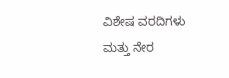ವಿಶೇಷ ವರದಿಗಳು ಮತ್ತು ನೇರ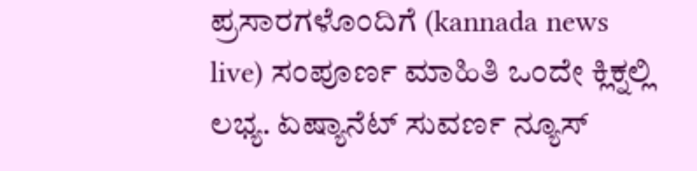ಪ್ರಸಾರಗಳೊಂದಿಗೆ (kannada news live) ಸಂಪೂರ್ಣ ಮಾಹಿತಿ ಒಂದೇ ಕ್ಲಿಕ್ನಲ್ಲಿ ಲಭ್ಯ. ಏಷ್ಯಾನೆಟ್ ಸುವರ್ಣ ನ್ಯೂಸ್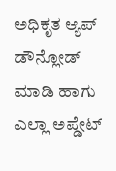ಅಧಿಕೃತ ಆ್ಯಪ್ ಡೌನ್ಲೋಡ್ ಮಾಡಿ ಹಾಗು ಎಲ್ಲಾ ಅಪ್ಡೇಟ್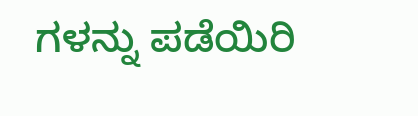ಗಳನ್ನು ಪಡೆಯಿರಿ